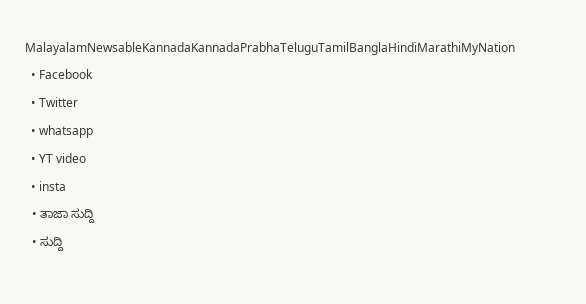MalayalamNewsableKannadaKannadaPrabhaTeluguTamilBanglaHindiMarathiMyNation
  • Facebook
  • Twitter
  • whatsapp
  • YT video
  • insta
  • ತಾಜಾ ಸುದ್ದಿ
  • ಸುದ್ದಿ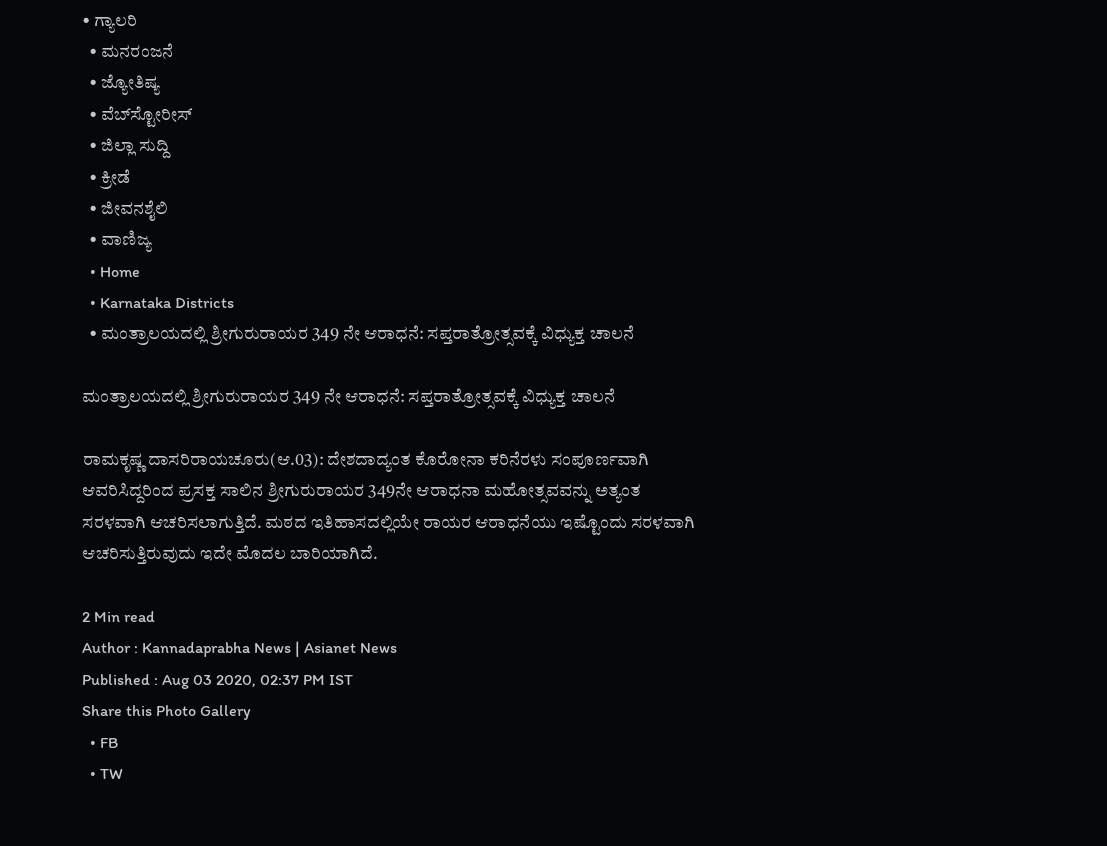• ಗ್ಯಾಲರಿ
  • ಮನರಂಜನೆ
  • ಜ್ಯೋತಿಷ್ಯ
  • ವೆಬ್‌ಸ್ಟೋರೀಸ್
  • ಜಿಲ್ಲಾ ಸುದ್ದಿ
  • ಕ್ರೀಡೆ
  • ಜೀವನಶೈಲಿ
  • ವಾಣಿಜ್ಯ
  • Home
  • Karnataka Districts
  • ಮಂತ್ರಾಲಯದಲ್ಲಿ ಶ್ರೀಗುರುರಾಯರ 349 ನೇ ಆರಾಧನೆ: ಸಪ್ತರಾತ್ರೋತ್ಸವಕ್ಕೆ ವಿಧ್ಯುಕ್ತ ಚಾಲನೆ

ಮಂತ್ರಾಲಯದಲ್ಲಿ ಶ್ರೀಗುರುರಾಯರ 349 ನೇ ಆರಾಧನೆ: ಸಪ್ತರಾತ್ರೋತ್ಸವಕ್ಕೆ ವಿಧ್ಯುಕ್ತ ಚಾಲನೆ

ರಾಮಕೃಷ್ಣ ದಾಸರಿರಾಯಚೂರು(ಆ.03): ದೇಶದಾದ್ಯಂತ ಕೊರೋನಾ ಕರಿನೆರಳು ಸಂಪೂರ್ಣವಾಗಿ ಆವರಿಸಿದ್ದರಿಂದ ಪ್ರಸಕ್ತ ಸಾಲಿನ ಶ್ರೀಗುರುರಾಯರ 349ನೇ ಆರಾಧನಾ ಮಹೋತ್ಸವವನ್ನು ಅತ್ಯಂತ ಸರಳವಾಗಿ ಆಚರಿಸಲಾಗುತ್ತಿದೆ. ಮಠದ ಇತಿಹಾಸದಲ್ಲಿಯೇ ರಾಯರ ಆರಾಧನೆಯು ಇಷ್ಟೊಂದು ಸರಳವಾಗಿ ಆಚರಿಸುತ್ತಿರುವುದು ಇದೇ ಮೊದಲ ಬಾರಿಯಾಗಿದೆ.

2 Min read
Author : Kannadaprabha News | Asianet News
Published : Aug 03 2020, 02:37 PM IST
Share this Photo Gallery
  • FB
  • TW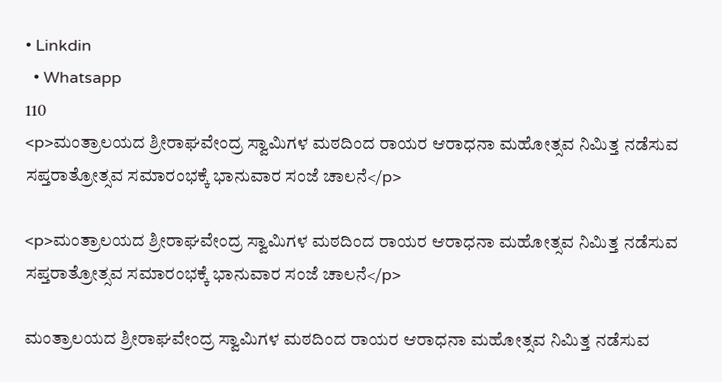• Linkdin
  • Whatsapp
110
<p>ಮಂತ್ರಾಲಯದ ಶ್ರೀರಾಘವೇಂದ್ರ ಸ್ವಾಮಿಗಳ ಮಠದಿಂದ ರಾಯರ ಆರಾಧನಾ ಮಹೋತ್ಸವ ನಿಮಿತ್ತ ನಡೆಸುವ ಸಪ್ತರಾತ್ರೋತ್ಸವ ಸಮಾರಂಭಕ್ಕೆ ಭಾನುವಾರ ಸಂಜೆ ಚಾಲನೆ</p>

<p>ಮಂತ್ರಾಲಯದ ಶ್ರೀರಾಘವೇಂದ್ರ ಸ್ವಾಮಿಗಳ ಮಠದಿಂದ ರಾಯರ ಆರಾಧನಾ ಮಹೋತ್ಸವ ನಿಮಿತ್ತ ನಡೆಸುವ ಸಪ್ತರಾತ್ರೋತ್ಸವ ಸಮಾರಂಭಕ್ಕೆ ಭಾನುವಾರ ಸಂಜೆ ಚಾಲನೆ</p>

ಮಂತ್ರಾಲಯದ ಶ್ರೀರಾಘವೇಂದ್ರ ಸ್ವಾಮಿಗಳ ಮಠದಿಂದ ರಾಯರ ಆರಾಧನಾ ಮಹೋತ್ಸವ ನಿಮಿತ್ತ ನಡೆಸುವ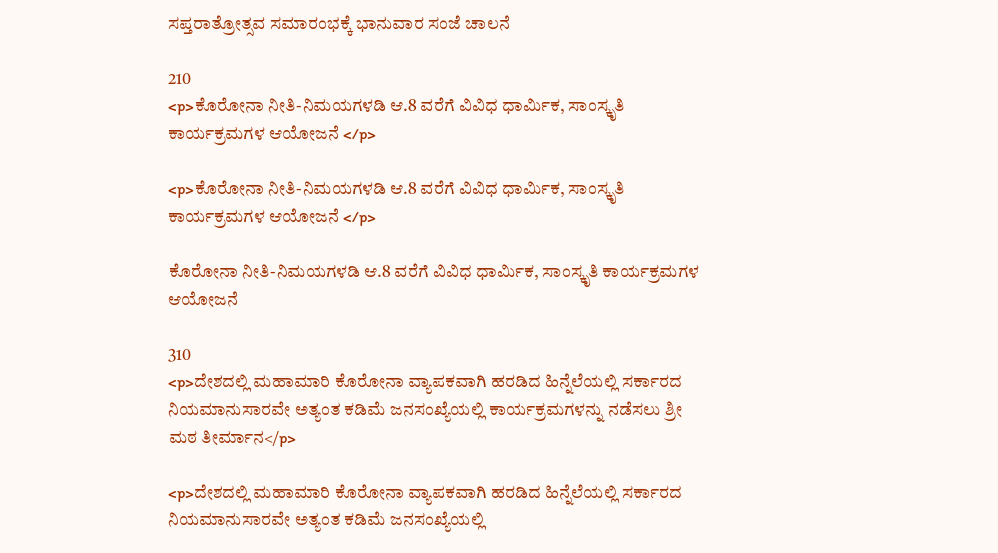ಸಪ್ತರಾತ್ರೋತ್ಸವ ಸಮಾರಂಭಕ್ಕೆ ಭಾನುವಾರ ಸಂಜೆ ಚಾಲನೆ

210
<p>ಕೊರೋನಾ ನೀತಿ-ನಿಮಯಗಳಡಿ ಆ.8 ವರೆಗೆ ವಿವಿಧ ಧಾರ್ಮಿಕ, ಸಾಂಸ್ಕೃತಿ ಕಾರ್ಯಕ್ರಮಗಳ ಆಯೋಜನೆ </p>

<p>ಕೊರೋನಾ ನೀತಿ-ನಿಮಯಗಳಡಿ ಆ.8 ವರೆಗೆ ವಿವಿಧ ಧಾರ್ಮಿಕ, ಸಾಂಸ್ಕೃತಿ ಕಾರ್ಯಕ್ರಮಗಳ ಆಯೋಜನೆ </p>

ಕೊರೋನಾ ನೀತಿ-ನಿಮಯಗಳಡಿ ಆ.8 ವರೆಗೆ ವಿವಿಧ ಧಾರ್ಮಿಕ, ಸಾಂಸ್ಕೃತಿ ಕಾರ್ಯಕ್ರಮಗಳ ಆಯೋಜನೆ

310
<p>ದೇಶದಲ್ಲಿ ಮಹಾಮಾರಿ ಕೊರೋನಾ ವ್ಯಾಪಕವಾಗಿ ಹರಡಿದ ಹಿನ್ನೆಲೆಯಲ್ಲಿ ಸರ್ಕಾರದ ನಿಯಮಾನುಸಾರವೇ ಅತ್ಯಂತ ಕಡಿಮೆ ಜನಸಂಖ್ಯೆಯಲ್ಲಿ ಕಾರ್ಯಕ್ರಮಗಳನ್ನು ನಡೆಸಲು ಶ್ರೀ ಮಠ ತೀರ್ಮಾನ</p>

<p>ದೇಶದಲ್ಲಿ ಮಹಾಮಾರಿ ಕೊರೋನಾ ವ್ಯಾಪಕವಾಗಿ ಹರಡಿದ ಹಿನ್ನೆಲೆಯಲ್ಲಿ ಸರ್ಕಾರದ ನಿಯಮಾನುಸಾರವೇ ಅತ್ಯಂತ ಕಡಿಮೆ ಜನಸಂಖ್ಯೆಯಲ್ಲಿ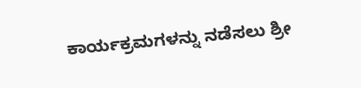ಕಾರ್ಯಕ್ರಮಗಳನ್ನು ನಡೆಸಲು ಶ್ರೀ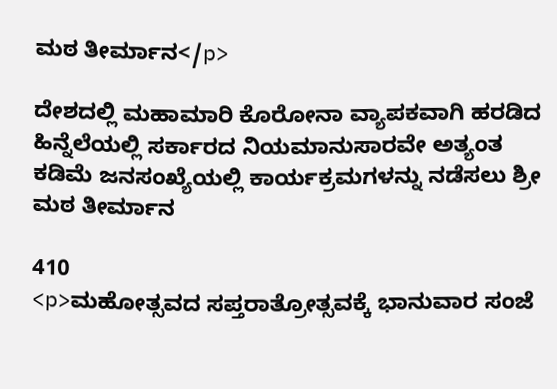ಮಠ ತೀರ್ಮಾನ</p>

ದೇಶದಲ್ಲಿ ಮಹಾಮಾರಿ ಕೊರೋನಾ ವ್ಯಾಪಕವಾಗಿ ಹರಡಿದ ಹಿನ್ನೆಲೆಯಲ್ಲಿ ಸರ್ಕಾರದ ನಿಯಮಾನುಸಾರವೇ ಅತ್ಯಂತ ಕಡಿಮೆ ಜನಸಂಖ್ಯೆಯಲ್ಲಿ ಕಾರ್ಯಕ್ರಮಗಳನ್ನು ನಡೆಸಲು ಶ್ರೀ ಮಠ ತೀರ್ಮಾನ

410
<p>ಮಹೋತ್ಸವದ ಸಪ್ತರಾತ್ರೋತ್ಸವಕ್ಕೆ ಭಾನುವಾರ ಸಂಜೆ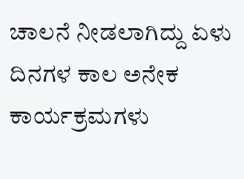ಚಾಲನೆ ನೀಡಲಾಗಿದ್ದು ಏಳು ದಿನಗಳ ಕಾಲ ಅನೇಕ ಕಾರ್ಯಕ್ರಮಗಳು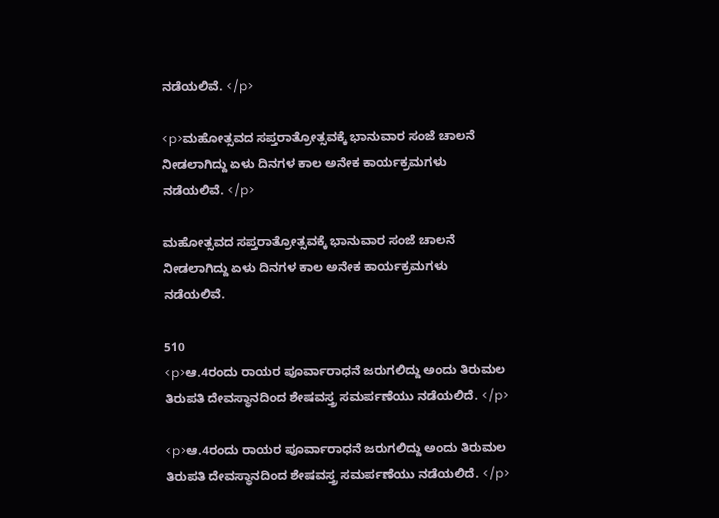ನಡೆಯಲಿವೆ. </p>

<p>ಮಹೋತ್ಸವದ ಸಪ್ತರಾತ್ರೋತ್ಸವಕ್ಕೆ ಭಾನುವಾರ ಸಂಜೆ ಚಾಲನೆ ನೀಡಲಾಗಿದ್ದು ಏಳು ದಿನಗಳ ಕಾಲ ಅನೇಕ ಕಾರ್ಯಕ್ರಮಗಳು ನಡೆಯಲಿವೆ. </p>

ಮಹೋತ್ಸವದ ಸಪ್ತರಾತ್ರೋತ್ಸವಕ್ಕೆ ಭಾನುವಾರ ಸಂಜೆ ಚಾಲನೆ ನೀಡಲಾಗಿದ್ದು ಏಳು ದಿನಗಳ ಕಾಲ ಅನೇಕ ಕಾರ್ಯಕ್ರಮಗಳು ನಡೆಯಲಿವೆ.

510
<p>ಆ.4ರಂದು ರಾಯರ ಪೂರ್ವಾರಾಧನೆ ಜರುಗಲಿದ್ದು ಅಂದು ತಿರುಮಲ ತಿರುಪತಿ ದೇವಸ್ಥಾನದಿಂದ ಶೇಷವಸ್ತ್ರ ಸಮರ್ಪಣೆಯು ನಡೆಯಲಿದೆ. </p>

<p>ಆ.4ರಂದು ರಾಯರ ಪೂರ್ವಾರಾಧನೆ ಜರುಗಲಿದ್ದು ಅಂದು ತಿರುಮಲ ತಿರುಪತಿ ದೇವಸ್ಥಾನದಿಂದ ಶೇಷವಸ್ತ್ರ ಸಮರ್ಪಣೆಯು ನಡೆಯಲಿದೆ. </p>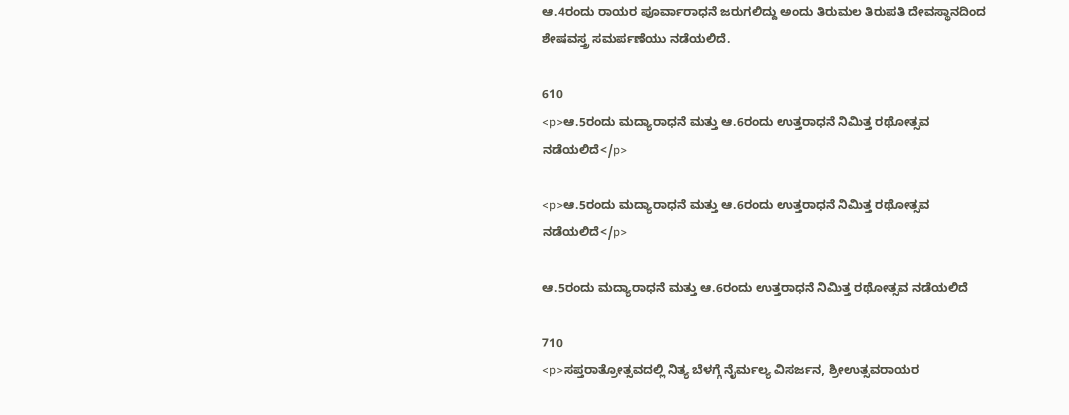ಆ.4ರಂದು ರಾಯರ ಪೂರ್ವಾರಾಧನೆ ಜರುಗಲಿದ್ದು ಅಂದು ತಿರುಮಲ ತಿರುಪತಿ ದೇವಸ್ಥಾನದಿಂದ ಶೇಷವಸ್ತ್ರ ಸಮರ್ಪಣೆಯು ನಡೆಯಲಿದೆ.

610
<p>ಆ.5ರಂದು ಮದ್ಯಾರಾಧನೆ ಮತ್ತು ಆ.6ರಂದು ಉತ್ತರಾಧನೆ ನಿಮಿತ್ತ ರಥೋತ್ಸವ ನಡೆಯಲಿದೆ</p>

<p>ಆ.5ರಂದು ಮದ್ಯಾರಾಧನೆ ಮತ್ತು ಆ.6ರಂದು ಉತ್ತರಾಧನೆ ನಿಮಿತ್ತ ರಥೋತ್ಸವ ನಡೆಯಲಿದೆ</p>

ಆ.5ರಂದು ಮದ್ಯಾರಾಧನೆ ಮತ್ತು ಆ.6ರಂದು ಉತ್ತರಾಧನೆ ನಿಮಿತ್ತ ರಥೋತ್ಸವ ನಡೆಯಲಿದೆ

710
<p>ಸಪ್ತರಾತ್ರೋತ್ಸವದಲ್ಲಿ ನಿತ್ಯ ಬೆಳಗ್ಗೆ ನೈರ್ಮಲ್ಯ ವಿಸರ್ಜನ, ಶ್ರೀಉತ್ಸವರಾಯರ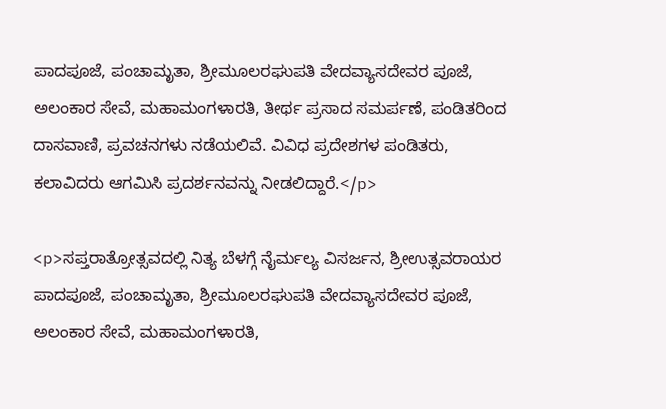ಪಾದಪೂಜೆ, ಪಂಚಾಮೃತಾ, ಶ್ರೀಮೂಲರಘುಪತಿ ವೇದವ್ಯಾಸದೇವರ ಪೂಜೆ, ಅಲಂಕಾರ ಸೇವೆ, ಮಹಾಮಂಗಳಾರತಿ, ತೀರ್ಥ ಪ್ರಸಾದ ಸಮರ್ಪಣೆ, ಪಂಡಿತರಿಂದ ದಾಸವಾಣಿ, ಪ್ರವಚನಗಳು ನಡೆಯಲಿವೆ. ವಿವಿಧ ಪ್ರದೇಶಗಳ ಪಂಡಿತರು, ಕಲಾವಿದರು ಆಗಮಿಸಿ ಪ್ರದರ್ಶನವನ್ನು ನೀಡಲಿದ್ದಾರೆ.</p>

<p>ಸಪ್ತರಾತ್ರೋತ್ಸವದಲ್ಲಿ ನಿತ್ಯ ಬೆಳಗ್ಗೆ ನೈರ್ಮಲ್ಯ ವಿಸರ್ಜನ, ಶ್ರೀಉತ್ಸವರಾಯರ ಪಾದಪೂಜೆ, ಪಂಚಾಮೃತಾ, ಶ್ರೀಮೂಲರಘುಪತಿ ವೇದವ್ಯಾಸದೇವರ ಪೂಜೆ, ಅಲಂಕಾರ ಸೇವೆ, ಮಹಾಮಂಗಳಾರತಿ,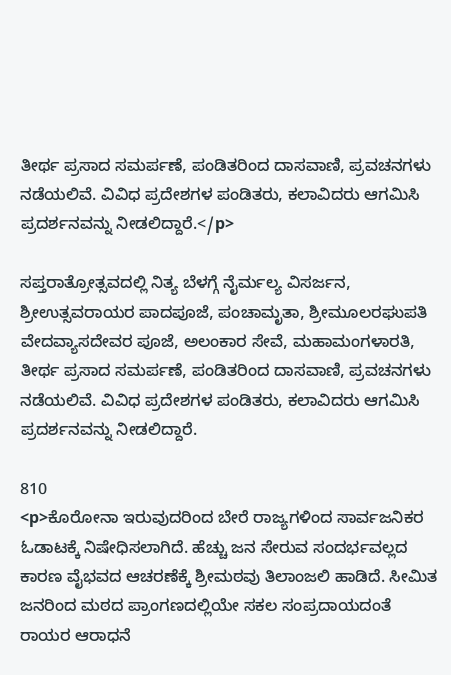ತೀರ್ಥ ಪ್ರಸಾದ ಸಮರ್ಪಣೆ, ಪಂಡಿತರಿಂದ ದಾಸವಾಣಿ, ಪ್ರವಚನಗಳು ನಡೆಯಲಿವೆ. ವಿವಿಧ ಪ್ರದೇಶಗಳ ಪಂಡಿತರು, ಕಲಾವಿದರು ಆಗಮಿಸಿ ಪ್ರದರ್ಶನವನ್ನು ನೀಡಲಿದ್ದಾರೆ.</p>

ಸಪ್ತರಾತ್ರೋತ್ಸವದಲ್ಲಿ ನಿತ್ಯ ಬೆಳಗ್ಗೆ ನೈರ್ಮಲ್ಯ ವಿಸರ್ಜನ, ಶ್ರೀಉತ್ಸವರಾಯರ ಪಾದಪೂಜೆ, ಪಂಚಾಮೃತಾ, ಶ್ರೀಮೂಲರಘುಪತಿ ವೇದವ್ಯಾಸದೇವರ ಪೂಜೆ, ಅಲಂಕಾರ ಸೇವೆ, ಮಹಾಮಂಗಳಾರತಿ, ತೀರ್ಥ ಪ್ರಸಾದ ಸಮರ್ಪಣೆ, ಪಂಡಿತರಿಂದ ದಾಸವಾಣಿ, ಪ್ರವಚನಗಳು ನಡೆಯಲಿವೆ. ವಿವಿಧ ಪ್ರದೇಶಗಳ ಪಂಡಿತರು, ಕಲಾವಿದರು ಆಗಮಿಸಿ ಪ್ರದರ್ಶನವನ್ನು ನೀಡಲಿದ್ದಾರೆ.

810
<p>ಕೊರೋನಾ ಇರುವುದರಿಂದ ಬೇರೆ ರಾಜ್ಯಗಳಿಂದ ಸಾರ್ವಜನಿಕರ ಓಡಾಟಕ್ಕೆ ನಿಷೇಧಿಸಲಾಗಿದೆ. ಹೆಚ್ಚು ಜನ ಸೇರುವ ಸಂದರ್ಭವಲ್ಲದ ಕಾರಣ ವೈಭವದ ಆಚರಣೆಕ್ಕೆ ಶ್ರೀಮಠವು ತಿಲಾಂಜಲಿ ಹಾಡಿದೆ. ಸೀಮಿತ ಜನರಿಂದ ಮಠದ ಪ್ರಾಂಗಣದಲ್ಲಿಯೇ ಸಕಲ ಸಂಪ್ರದಾಯದಂತೆ ರಾಯರ ಆರಾಧನೆ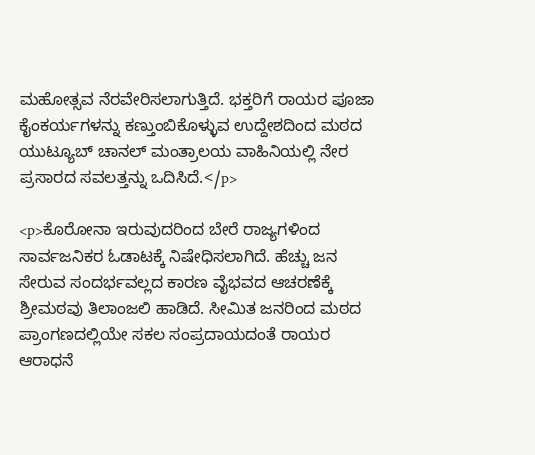ಮಹೋತ್ಸವ ನೆರವೇರಿಸಲಾಗುತ್ತಿದೆ. ಭಕ್ತರಿಗೆ ರಾಯರ ಪೂಜಾ ಕೈಂಕರ್ಯಗಳನ್ನು ಕಣ್ತುಂಬಿಕೊಳ್ಳುವ ಉದ್ದೇಶದಿಂದ ಮಠದ ಯುಟ್ಯೂಬ್‌ ಚಾನಲ್‌ ಮಂತ್ರಾಲಯ ವಾಹಿನಿಯಲ್ಲಿ ನೇರ ಪ್ರಸಾರದ ಸವಲತ್ತನ್ನು ಒದಿಸಿದೆ.</p>

<p>ಕೊರೋನಾ ಇರುವುದರಿಂದ ಬೇರೆ ರಾಜ್ಯಗಳಿಂದ ಸಾರ್ವಜನಿಕರ ಓಡಾಟಕ್ಕೆ ನಿಷೇಧಿಸಲಾಗಿದೆ. ಹೆಚ್ಚು ಜನ ಸೇರುವ ಸಂದರ್ಭವಲ್ಲದ ಕಾರಣ ವೈಭವದ ಆಚರಣೆಕ್ಕೆ ಶ್ರೀಮಠವು ತಿಲಾಂಜಲಿ ಹಾಡಿದೆ. ಸೀಮಿತ ಜನರಿಂದ ಮಠದ ಪ್ರಾಂಗಣದಲ್ಲಿಯೇ ಸಕಲ ಸಂಪ್ರದಾಯದಂತೆ ರಾಯರ ಆರಾಧನೆ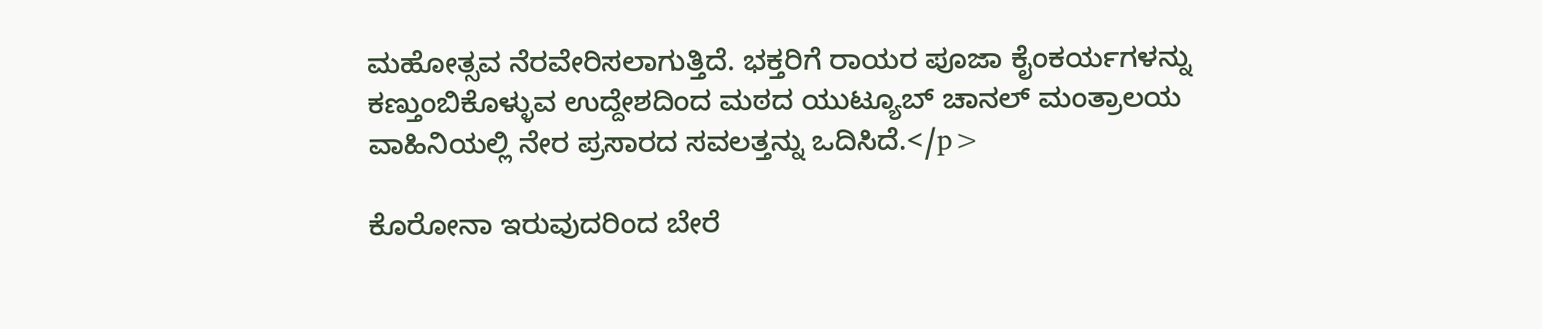ಮಹೋತ್ಸವ ನೆರವೇರಿಸಲಾಗುತ್ತಿದೆ. ಭಕ್ತರಿಗೆ ರಾಯರ ಪೂಜಾ ಕೈಂಕರ್ಯಗಳನ್ನು ಕಣ್ತುಂಬಿಕೊಳ್ಳುವ ಉದ್ದೇಶದಿಂದ ಮಠದ ಯುಟ್ಯೂಬ್‌ ಚಾನಲ್‌ ಮಂತ್ರಾಲಯ ವಾಹಿನಿಯಲ್ಲಿ ನೇರ ಪ್ರಸಾರದ ಸವಲತ್ತನ್ನು ಒದಿಸಿದೆ.</p>

ಕೊರೋನಾ ಇರುವುದರಿಂದ ಬೇರೆ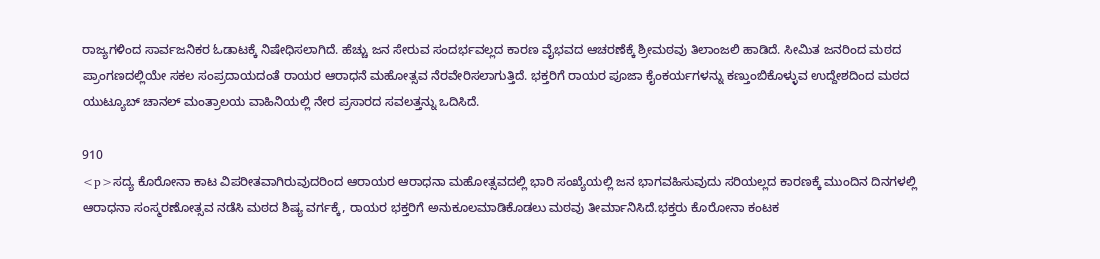ರಾಜ್ಯಗಳಿಂದ ಸಾರ್ವಜನಿಕರ ಓಡಾಟಕ್ಕೆ ನಿಷೇಧಿಸಲಾಗಿದೆ. ಹೆಚ್ಚು ಜನ ಸೇರುವ ಸಂದರ್ಭವಲ್ಲದ ಕಾರಣ ವೈಭವದ ಆಚರಣೆಕ್ಕೆ ಶ್ರೀಮಠವು ತಿಲಾಂಜಲಿ ಹಾಡಿದೆ. ಸೀಮಿತ ಜನರಿಂದ ಮಠದ ಪ್ರಾಂಗಣದಲ್ಲಿಯೇ ಸಕಲ ಸಂಪ್ರದಾಯದಂತೆ ರಾಯರ ಆರಾಧನೆ ಮಹೋತ್ಸವ ನೆರವೇರಿಸಲಾಗುತ್ತಿದೆ. ಭಕ್ತರಿಗೆ ರಾಯರ ಪೂಜಾ ಕೈಂಕರ್ಯಗಳನ್ನು ಕಣ್ತುಂಬಿಕೊಳ್ಳುವ ಉದ್ದೇಶದಿಂದ ಮಠದ ಯುಟ್ಯೂಬ್‌ ಚಾನಲ್‌ ಮಂತ್ರಾಲಯ ವಾಹಿನಿಯಲ್ಲಿ ನೇರ ಪ್ರಸಾರದ ಸವಲತ್ತನ್ನು ಒದಿಸಿದೆ.

910
<p>ಸದ್ಯ ಕೊರೋನಾ ಕಾಟ ವಿಪರೀತವಾಗಿರುವುದರಿಂದ ಆರಾಯರ ಆರಾಧನಾ ಮಹೋತ್ಸವದಲ್ಲಿ ಭಾರಿ ಸಂಖ್ಯೆಯಲ್ಲಿ ಜನ ಭಾಗವಹಿಸುವುದು ಸರಿಯಲ್ಲದ ಕಾರಣಕ್ಕೆ ಮುಂದಿನ ದಿನಗಳಲ್ಲಿ ಆರಾಧನಾ ಸಂಸ್ಮರಣೋತ್ಸವ ನಡೆಸಿ ಮಠದ ಶಿಷ್ಯ ವರ್ಗಕ್ಕೆ, ರಾಯರ ಭಕ್ತರಿಗೆ ಅನುಕೂಲಮಾಡಿಕೊಡಲು ಮಠವು ತೀರ್ಮಾನಿಸಿದೆ.ಭಕ್ತರು ಕೊರೋನಾ ಕಂಟಕ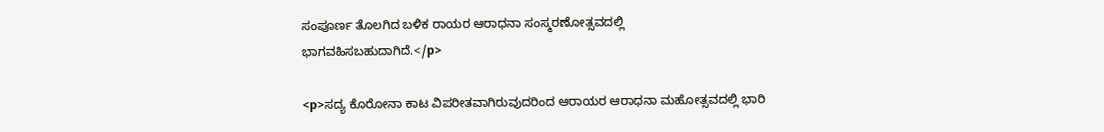ಸಂಪೂರ್ಣ ತೊಲಗಿದ ಬಳಿಕ ರಾಯರ ಆರಾಧನಾ ಸಂಸ್ಮರಣೋತ್ಸವದಲ್ಲಿ ಭಾಗವಹಿಸಬಹುದಾಗಿದೆ.</p>

<p>ಸದ್ಯ ಕೊರೋನಾ ಕಾಟ ವಿಪರೀತವಾಗಿರುವುದರಿಂದ ಆರಾಯರ ಆರಾಧನಾ ಮಹೋತ್ಸವದಲ್ಲಿ ಭಾರಿ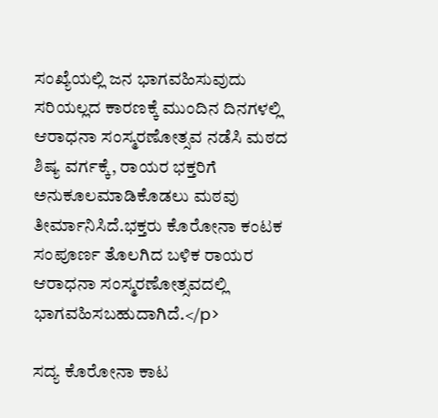ಸಂಖ್ಯೆಯಲ್ಲಿ ಜನ ಭಾಗವಹಿಸುವುದು ಸರಿಯಲ್ಲದ ಕಾರಣಕ್ಕೆ ಮುಂದಿನ ದಿನಗಳಲ್ಲಿ ಆರಾಧನಾ ಸಂಸ್ಮರಣೋತ್ಸವ ನಡೆಸಿ ಮಠದ ಶಿಷ್ಯ ವರ್ಗಕ್ಕೆ, ರಾಯರ ಭಕ್ತರಿಗೆ ಅನುಕೂಲಮಾಡಿಕೊಡಲು ಮಠವು ತೀರ್ಮಾನಿಸಿದೆ.ಭಕ್ತರು ಕೊರೋನಾ ಕಂಟಕ ಸಂಪೂರ್ಣ ತೊಲಗಿದ ಬಳಿಕ ರಾಯರ ಆರಾಧನಾ ಸಂಸ್ಮರಣೋತ್ಸವದಲ್ಲಿ ಭಾಗವಹಿಸಬಹುದಾಗಿದೆ.</p>

ಸದ್ಯ ಕೊರೋನಾ ಕಾಟ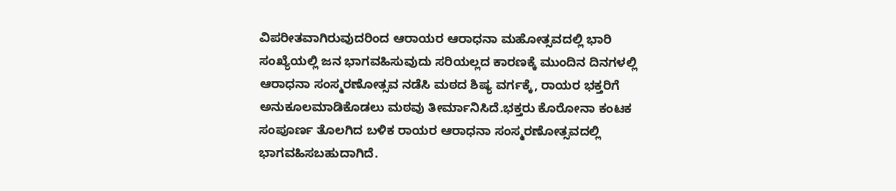ವಿಪರೀತವಾಗಿರುವುದರಿಂದ ಆರಾಯರ ಆರಾಧನಾ ಮಹೋತ್ಸವದಲ್ಲಿ ಭಾರಿ ಸಂಖ್ಯೆಯಲ್ಲಿ ಜನ ಭಾಗವಹಿಸುವುದು ಸರಿಯಲ್ಲದ ಕಾರಣಕ್ಕೆ ಮುಂದಿನ ದಿನಗಳಲ್ಲಿ ಆರಾಧನಾ ಸಂಸ್ಮರಣೋತ್ಸವ ನಡೆಸಿ ಮಠದ ಶಿಷ್ಯ ವರ್ಗಕ್ಕೆ, ರಾಯರ ಭಕ್ತರಿಗೆ ಅನುಕೂಲಮಾಡಿಕೊಡಲು ಮಠವು ತೀರ್ಮಾನಿಸಿದೆ.ಭಕ್ತರು ಕೊರೋನಾ ಕಂಟಕ ಸಂಪೂರ್ಣ ತೊಲಗಿದ ಬಳಿಕ ರಾಯರ ಆರಾಧನಾ ಸಂಸ್ಮರಣೋತ್ಸವದಲ್ಲಿ ಭಾಗವಹಿಸಬಹುದಾಗಿದೆ.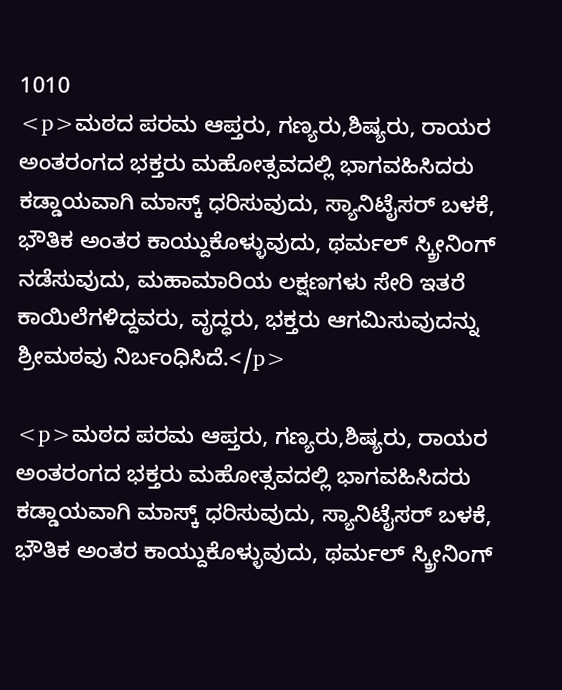1010
<p>ಮಠದ ಪರಮ ಆಪ್ತರು, ಗಣ್ಯರು,ಶಿಷ್ಯರು, ರಾಯರ ಅಂತರಂಗದ ಭಕ್ತರು ಮಹೋತ್ಸವದಲ್ಲಿ ಭಾಗವಹಿಸಿದರು ಕಡ್ಡಾಯವಾಗಿ ಮಾಸ್ಕ್‌ ಧರಿಸುವುದು, ಸ್ಯಾನಿಟೈಸರ್‌ ಬಳಕೆ, ಭೌತಿಕ ಅಂತರ ಕಾಯ್ದುಕೊಳ್ಳುವುದು, ಥರ್ಮಲ್‌ ಸ್ಕ್ರೀನಿಂಗ್‌ ನಡೆಸುವುದು, ಮಹಾಮಾರಿಯ ಲಕ್ಷಣಗಳು ಸೇರಿ ಇತರೆ ಕಾಯಿಲೆಗಳಿದ್ದವರು, ವೃದ್ಧರು, ಭಕ್ತರು ಆಗಮಿಸುವುದನ್ನು ಶ್ರೀಮಠವು ನಿರ್ಬಂಧಿಸಿದೆ.</p>

<p>ಮಠದ ಪರಮ ಆಪ್ತರು, ಗಣ್ಯರು,ಶಿಷ್ಯರು, ರಾಯರ ಅಂತರಂಗದ ಭಕ್ತರು ಮಹೋತ್ಸವದಲ್ಲಿ ಭಾಗವಹಿಸಿದರು ಕಡ್ಡಾಯವಾಗಿ ಮಾಸ್ಕ್‌ ಧರಿಸುವುದು, ಸ್ಯಾನಿಟೈಸರ್‌ ಬಳಕೆ, ಭೌತಿಕ ಅಂತರ ಕಾಯ್ದುಕೊಳ್ಳುವುದು, ಥರ್ಮಲ್‌ ಸ್ಕ್ರೀನಿಂಗ್‌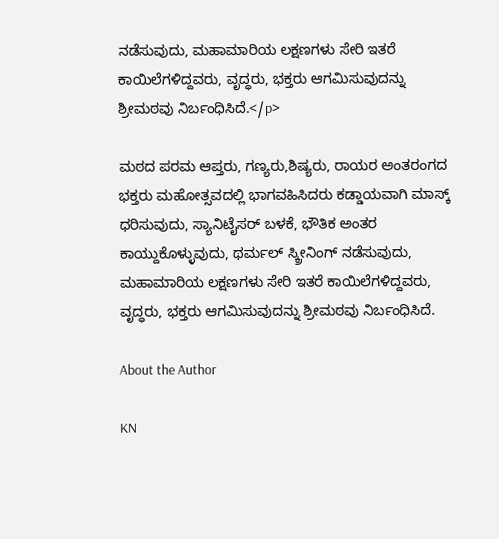ನಡೆಸುವುದು, ಮಹಾಮಾರಿಯ ಲಕ್ಷಣಗಳು ಸೇರಿ ಇತರೆ ಕಾಯಿಲೆಗಳಿದ್ದವರು, ವೃದ್ಧರು, ಭಕ್ತರು ಆಗಮಿಸುವುದನ್ನು ಶ್ರೀಮಠವು ನಿರ್ಬಂಧಿಸಿದೆ.</p>

ಮಠದ ಪರಮ ಆಪ್ತರು, ಗಣ್ಯರು,ಶಿಷ್ಯರು, ರಾಯರ ಅಂತರಂಗದ ಭಕ್ತರು ಮಹೋತ್ಸವದಲ್ಲಿ ಭಾಗವಹಿಸಿದರು ಕಡ್ಡಾಯವಾಗಿ ಮಾಸ್ಕ್‌ ಧರಿಸುವುದು, ಸ್ಯಾನಿಟೈಸರ್‌ ಬಳಕೆ, ಭೌತಿಕ ಅಂತರ ಕಾಯ್ದುಕೊಳ್ಳುವುದು, ಥರ್ಮಲ್‌ ಸ್ಕ್ರೀನಿಂಗ್‌ ನಡೆಸುವುದು, ಮಹಾಮಾರಿಯ ಲಕ್ಷಣಗಳು ಸೇರಿ ಇತರೆ ಕಾಯಿಲೆಗಳಿದ್ದವರು, ವೃದ್ಧರು, ಭಕ್ತರು ಆಗಮಿಸುವುದನ್ನು ಶ್ರೀಮಠವು ನಿರ್ಬಂಧಿಸಿದೆ.

About the Author

KN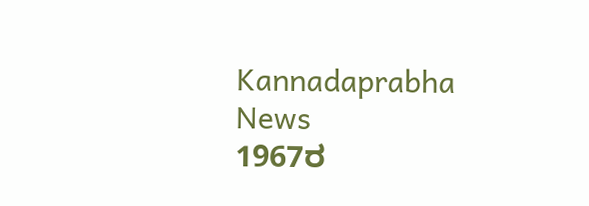Kannadaprabha News
1967ರ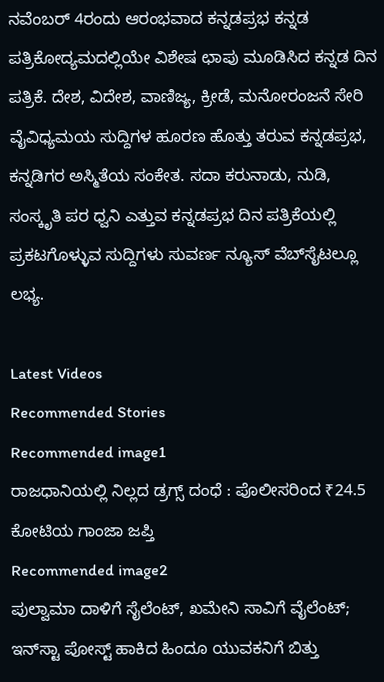ನವೆಂಬರ್ 4ರಂದು ಆರಂಭವಾದ ಕನ್ನಡಪ್ರಭ ಕನ್ನಡ ಪತ್ರಿಕೋದ್ಯಮದಲ್ಲಿಯೇ ವಿಶೇಷ ಛಾಪು ಮೂಡಿಸಿದ ಕನ್ನಡ ದಿನ ಪತ್ರಿಕೆ. ದೇಶ, ವಿದೇಶ, ವಾಣಿಜ್ಯ, ಕ್ರೀಡೆ, ಮನೋರಂಜನೆ ಸೇರಿ ವೈವಿಧ್ಯಮಯ ಸುದ್ದಿಗಳ ಹೂರಣ ಹೊತ್ತು ತರುವ ಕನ್ನಡಪ್ರಭ, ಕನ್ನಡಿಗರ ಅಸ್ಮಿತೆಯ ಸಂಕೇತ. ಸದಾ ಕರುನಾಡು, ನುಡಿ, ಸಂಸ್ಕೃತಿ ಪರ ಧ್ವನಿ ಎತ್ತುವ ಕನ್ನಡಪ್ರಭ ದಿನ ಪತ್ರಿಕೆಯಲ್ಲಿ ಪ್ರಕಟಗೊಳ್ಳುವ ಸುದ್ದಿಗಳು ಸುವರ್ಣ ನ್ಯೂಸ್ ವೆಬ್‌ಸೈಟಲ್ಲೂ ಲಭ್ಯ.

Latest Videos
Recommended Stories
Recommended image1
ರಾಜಧಾನಿಯಲ್ಲಿ ನಿಲ್ಲದ ಡ್ರಗ್ಸ್ ದಂಧೆ : ಪೊಲೀಸರಿಂದ ₹24.5 ಕೋಟಿಯ ಗಾಂಜಾ ಜಪ್ತಿ
Recommended image2
ಪುಲ್ವಾಮಾ ದಾಳಿಗೆ ಸೈಲೆಂಟ್, ಖಮೇನಿ ಸಾವಿಗೆ ವೈಲೆಂಟ್; ಇನ್‌ಸ್ಟಾ ಪೋಸ್ಟ್ ಹಾಕಿದ ಹಿಂದೂ ಯುವಕನಿಗೆ ಬಿತ್ತು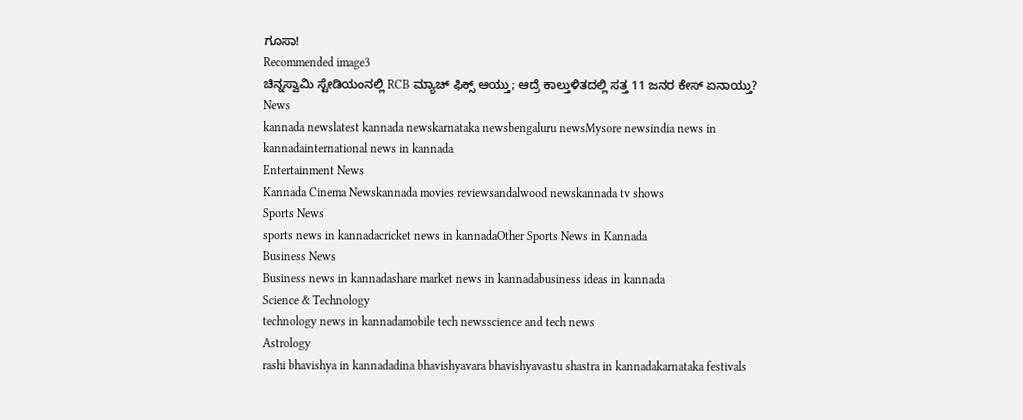ಗೂಸಾ!
Recommended image3
ಚಿನ್ನಸ್ವಾಮಿ ಸ್ಟೇಡಿಯಂನಲ್ಲಿ RCB ಮ್ಯಾಚ್ ಫಿಕ್ಸ್ ಆಯ್ತು; ಆದ್ರೆ ಕಾಲ್ತುಳಿತದಲ್ಲಿ ಸತ್ತ 11 ಜನರ ಕೇಸ್ ಏನಾಯ್ತು?
News
kannada newslatest kannada newskarnataka newsbengaluru newsMysore newsindia news in kannadainternational news in kannada
Entertainment News
Kannada Cinema Newskannada movies reviewsandalwood newskannada tv shows
Sports News
sports news in kannadacricket news in kannadaOther Sports News in Kannada
Business News
Business news in kannadashare market news in kannadabusiness ideas in kannada
Science & Technology
technology news in kannadamobile tech newsscience and tech news
Astrology
rashi bhavishya in kannadadina bhavishyavara bhavishyavastu shastra in kannadakarnataka festivals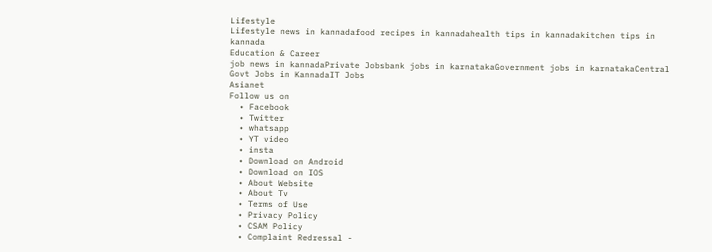Lifestyle
Lifestyle news in kannadafood recipes in kannadahealth tips in kannadakitchen tips in kannada
Education & Career
job news in kannadaPrivate Jobsbank jobs in karnatakaGovernment jobs in karnatakaCentral Govt Jobs in KannadaIT Jobs
Asianet
Follow us on
  • Facebook
  • Twitter
  • whatsapp
  • YT video
  • insta
  • Download on Android
  • Download on IOS
  • About Website
  • About Tv
  • Terms of Use
  • Privacy Policy
  • CSAM Policy
  • Complaint Redressal -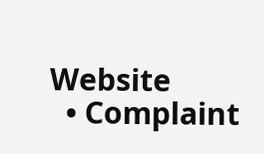Website
  • Complaint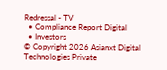Redressal - TV
  • Compliance Report Digital
  • Investors
© Copyright 2026 Asianxt Digital Technologies Private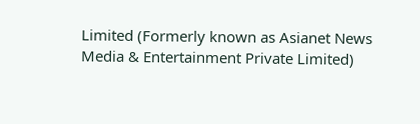Limited (Formerly known as Asianet News Media & Entertainment Private Limited)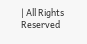| All Rights Reserved